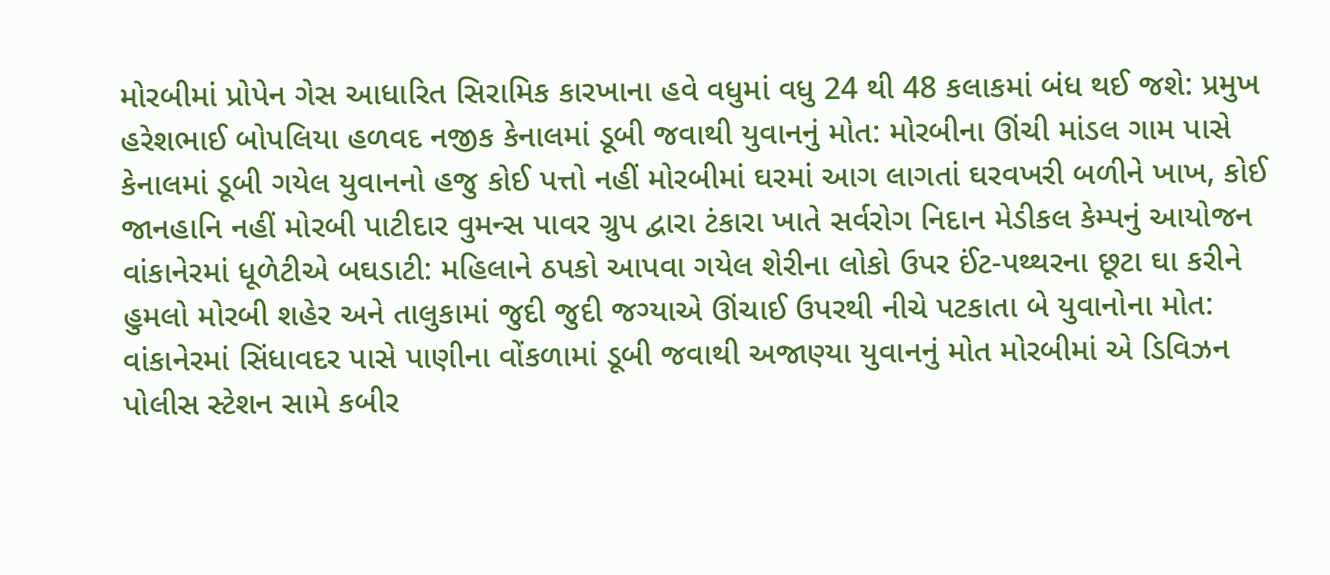મોરબીમાં પ્રોપેન ગેસ આધારિત સિરામિક કારખાના હવે વધુમાં વધુ 24 થી 48 કલાકમાં બંધ થઈ જશે: પ્રમુખ હરેશભાઈ બોપલિયા હળવદ નજીક કેનાલમાં ડૂબી જવાથી યુવાનનું મોત: મોરબીના ઊંચી માંડલ ગામ પાસે કેનાલમાં ડૂબી ગયેલ યુવાનનો હજુ કોઈ પત્તો નહીં મોરબીમાં ઘરમાં આગ લાગતાં ઘરવખરી બળીને ખાખ, કોઈ જાનહાનિ નહીં મોરબી પાટીદાર વુમન્સ પાવર ગ્રુપ દ્વારા ટંકારા ખાતે સર્વરોગ નિદાન મેડીકલ કેમ્પનું આયોજન  વાંકાનેરમાં ધૂળેટીએ બઘડાટી: મહિલાને ઠપકો આપવા ગયેલ શેરીના લોકો ઉપર ઈંટ-પથ્થરના છૂટા ઘા કરીને હુમલો મોરબી શહેર અને તાલુકામાં જુદી જુદી જગ્યાએ ઊંચાઈ ઉપરથી નીચે પટકાતા બે યુવાનોના મોત: વાંકાનેરમાં સિંધાવદર પાસે પાણીના વોંકળામાં ડૂબી જવાથી અજાણ્યા યુવાનનું મોત મોરબીમાં એ ડિવિઝન પોલીસ સ્ટેશન સામે કબીર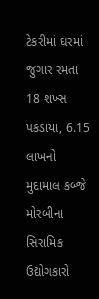ટેકરીમાં ઘરમાં જુગાર રમતા 18 શખ્સ પકડાયા, 6.15 લાખનો મુદામાલ કબ્જે મોરબીના સિરામિક ઉદ્યોગકારો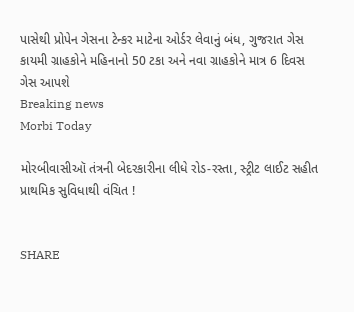પાસેથી પ્રોપેન ગેસના ટેન્કર માટેના ઓર્ડર લેવાનું બંધ, ગુજરાત ગેસ કાયમી ગ્રાહકોને મહિનાનો 50 ટકા અને નવા ગ્રાહકોને માત્ર 6 દિવસ ગેસ આપશે
Breaking news
Morbi Today

મોરબીવાસીઑ તંત્રની બેદરકારીના લીધે રોડ-રસ્તા, સ્ટ્રીટ લાઈટ સહીત પ્રાથમિક સુવિધાથી વંચિત !


SHARE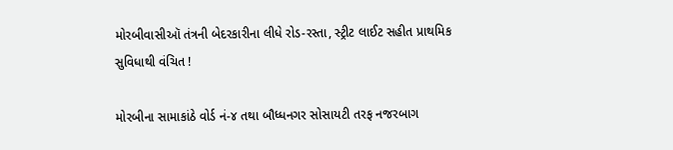મોરબીવાસીઑ તંત્રની બેદરકારીના લીધે રોડ-રસ્તા, સ્ટ્રીટ લાઈટ સહીત પ્રાથમિક સુવિધાથી વંચિત !

મોરબીના સામાકાંઠે વોર્ડ નં-૪ તથા બૌધ્ધનગર સોસાયટી તરફ નજરબાગ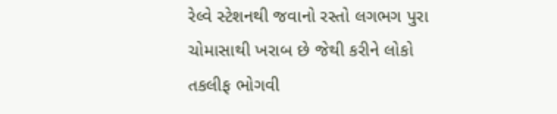રેલ્વે સ્ટેશનથી જવાનો રસ્તો લગભગ પુરા ચોમાસાથી ખરાબ છે જેથી કરીને લોકો તકલીફ ભોગવી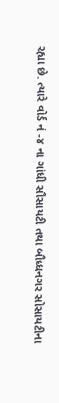રહ્યા છે. ત્યારે વોર્ડ નં -૪ ના ગાંધી સૌસાયટી તથા બૌધ્ધનગર સોસાયટીના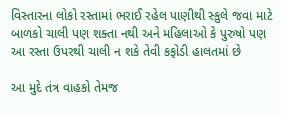વિસ્તારના લોકો રસ્તામાં ભરાઈ રહેલ પાણીથી સ્કુલે જવા માટે બાળકો ચાલી પણ શક્તા નથી અને મહિલાઓ કે પુરુષો પણ આ રસ્તા ઉપરથી ચાલી ન શકે તેવી કફોડી હાલતમાં છે

આ મુદે તંત્ર વાહકો તેમજ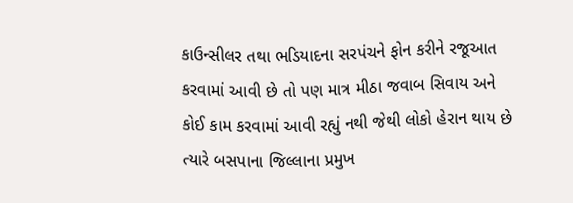કાઉન્સીલર તથા ભડિયાદના સરપંચને ફોન કરીને રજૂઆત કરવામાં આવી છે તો પણ માત્ર મીઠા જવાબ સિવાય અને કોઈ કામ કરવામાં આવી રહ્યું નથી જેથી લોકો હેરાન થાય છે ત્યારે બસપાના જિલ્લાના પ્રમુખ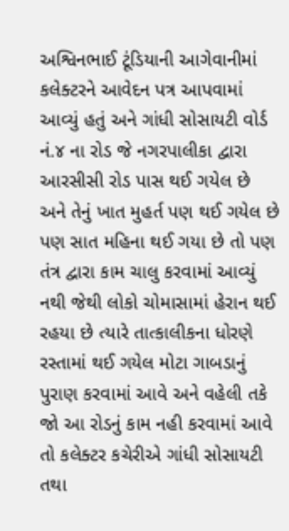અશ્વિનભાઈ ટૂંડિયાની આગેવાનીમાં કલેક્ટરને આવેદન પત્ર આપવામાં આવ્યું હતું અને ગાંધી સોસાયટી વોર્ડ નં.૪ ના રોડ જે નગરપાલીકા દ્વારા આરસીસી રોડ પાસ થઈ ગયેલ છે અને તેનું ખાત મુહર્ત પણ થઈ ગયેલ છે પણ સાત મહિના થઈ ગયા છે તો પણ તંત્ર દ્વારા કામ ચાલુ કરવામાં આવ્યું નથી જેથી લોકો ચોમાસામાં હેરાન થઈ રહયા છે ત્યારે તાત્કાલીકના ધોરણે રસ્તામાં થઈ ગયેલ મોટા ગાબડાનું પુરાણ કરવામાં આવે અને વહેલી તકે જો આ રોડનું કામ નહી કરવામાં આવે તો કલેક્ટર કચેરીએ ગાંધી સોસાયટી તથા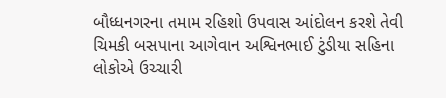બૌધ્ધનગરના તમામ રહિશો ઉપવાસ આંદોલન કરશે તેવી ચિમકી બસપાના આગેવાન અશ્વિનભાઈ ટુંડીયા સહિના લોકોએ ઉચ્ચારી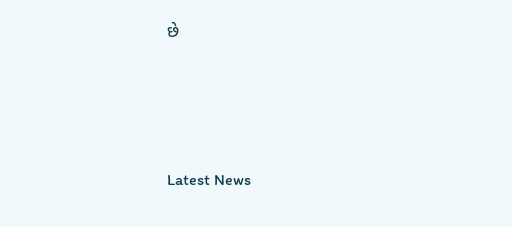છે






Latest News